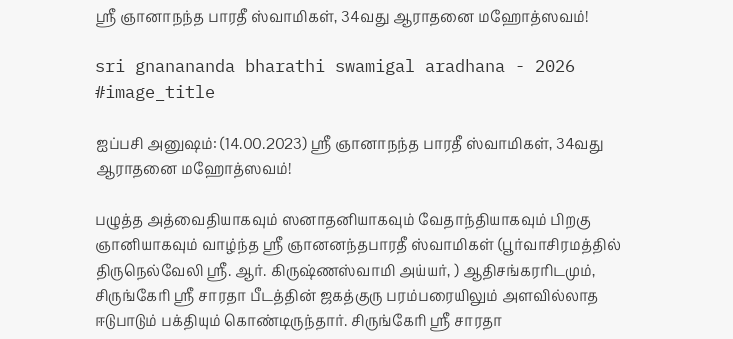ஸ்ரீ ஞானாநந்த பாரதீ ஸ்வாமிகள், 34வது ஆராதனை மஹோத்ஸவம்!

sri gnanananda bharathi swamigal aradhana - 2026
#image_title

ஐப்பசி அனுஷம்: (14.00.2023) ஸ்ரீ ஞானாநந்த பாரதீ ஸ்வாமிகள், 34வது ஆராதனை மஹோத்ஸவம்!

பழுத்த அத்வைதியாகவும் ஸனாதனியாகவும் வேதாந்தியாகவும் பிறகு ஞானியாகவும் வாழ்ந்த ஸ்ரீ ஞானனந்தபாரதீ ஸ்வாமிகள் (பூர்வாசிரமத்தில் திருநெல்வேலி ஸ்ரீ. ஆர். கிருஷ்ணஸ்வாமி அய்யர், ) ஆதிசங்கரரிடமும், சிருங்கேரி ஸ்ரீ சாரதா பீடத்தின் ஜகத்குரு பரம்பரையிலும் அளவில்லாத ஈடுபாடும் பக்தியும் கொண்டிருந்தார். சிருங்கேரி ஸ்ரீ சாரதா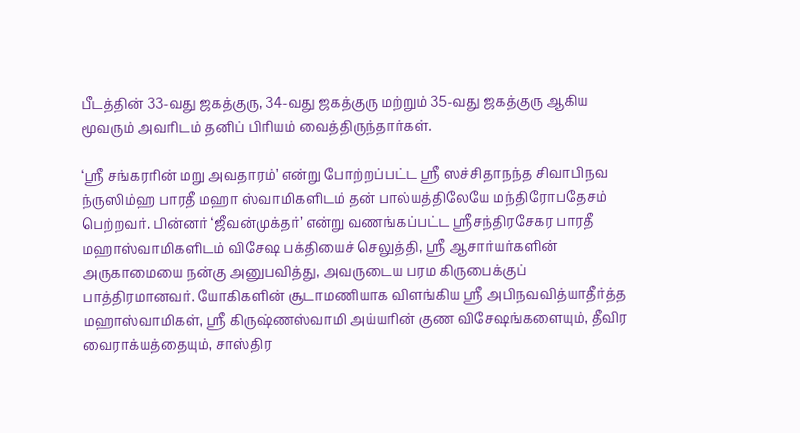பீடத்தின் 33-வது ஜகத்குரு, 34-வது ஜகத்குரு மற்றும் 35-வது ஜகத்குரு ஆகிய மூவரும் அவரிடம் தனிப் பிரியம் வைத்திருந்தார்கள்.

‘ஸ்ரீ சங்கரரின் மறு அவதாரம்’ என்று போற்றப்பட்ட ஸ்ரீ ஸச்சிதாநந்த சிவாபிநவ ந்ருஸிம்ஹ பாரதீ மஹா ஸ்வாமிகளிடம் தன் பால்யத்திலேயே மந்திரோபதேசம் பெற்றவர். பின்னர் ‘ஜீவன்முக்தர்’ என்று வணங்கப்பட்ட ஸ்ரீசந்திரசேகர பாரதீ மஹாஸ்வாமிகளிடம் விசேஷ பக்தியைச் செலுத்தி, ஸ்ரீ ஆசார்யர்களின் அருகாமையை நன்கு அனுபவித்து, அவருடைய பரம கிருபைக்குப் பாத்திரமானவர். யோகிகளின் சூடாமணியாக விளங்கிய ஸ்ரீ அபிநவவித்யாதீர்த்த மஹாஸ்வாமிகள், ஸ்ரீ கிருஷ்ணஸ்வாமி அய்யரின் குண விசேஷங்களையும், தீவிர வைராக்யத்தையும், சாஸ்திர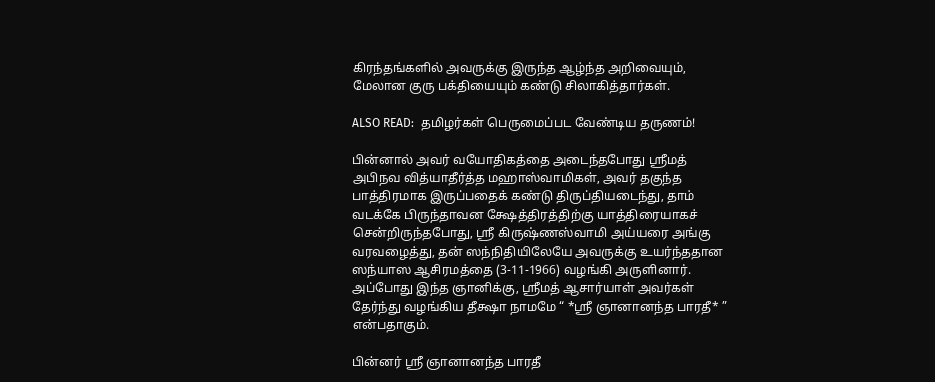கிரந்தங்களில் அவருக்கு இருந்த ஆழ்ந்த அறிவையும், மேலான குரு பக்தியையும் கண்டு சிலாகித்தார்கள்.

ALSO READ:  தமிழர்கள் பெருமைப்பட வேண்டிய தருணம்!

பின்னால் அவர் வயோதிகத்தை அடைந்தபோது ஸ்ரீமத் அபிநவ வித்யாதீர்த்த மஹாஸ்வாமிகள், அவர் தகுந்த பாத்திரமாக இருப்பதைக் கண்டு திருப்தியடைந்து, தாம் வடக்கே பிருந்தாவன க்ஷேத்திரத்திற்கு யாத்திரையாகச் சென்றிருந்தபோது, ஸ்ரீ கிருஷ்ணஸ்வாமி அய்யரை அங்கு வரவழைத்து, தன் ஸந்நிதியிலேயே அவருக்கு உயர்ந்ததான ஸந்யாஸ ஆசிரமத்தை (3-11-1966) வழங்கி அருளினார். அப்போது இந்த ஞானிக்கு, ஸ்ரீமத் ஆசார்யாள் அவர்கள் தேர்ந்து வழங்கிய தீக்ஷா நாமமே “ *ஸ்ரீ ஞானானந்த பாரதீ* ” என்பதாகும்.

பின்னர் ஸ்ரீ ஞானானந்த பாரதீ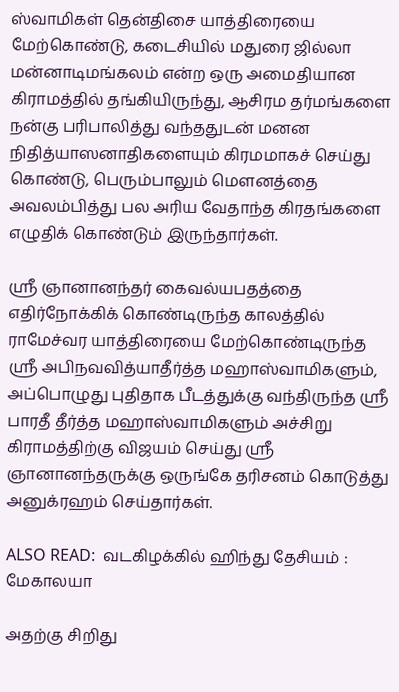ஸ்வாமிகள் தென்திசை யாத்திரையை மேற்கொண்டு, கடைசியில் மதுரை ஜில்லா மன்னாடிமங்கலம் என்ற ஒரு அமைதியான கிராமத்தில் தங்கியிருந்து, ஆசிரம தர்மங்களை நன்கு பரிபாலித்து வந்ததுடன் மனன நிதித்யாஸனாதிகளையும் கிரமமாகச் செய்து கொண்டு, பெரும்பாலும் மௌனத்தை அவலம்பித்து பல அரிய வேதாந்த கிரதங்களை எழுதிக் கொண்டும் இருந்தார்கள்.

ஸ்ரீ ஞானானந்தர் கைவல்யபதத்தை எதிர்நோக்கிக் கொண்டிருந்த காலத்தில் ராமேச்வர யாத்திரையை மேற்கொண்டிருந்த ஸ்ரீ அபிநவவித்யாதீர்த்த மஹாஸ்வாமிகளும், அப்பொழுது புதிதாக பீடத்துக்கு வந்திருந்த ஸ்ரீ பாரதீ தீர்த்த மஹாஸ்வாமிகளும் அச்சிறு கிராமத்திற்கு விஜயம் செய்து ஸ்ரீ ஞானானந்தருக்கு ஒருங்கே தரிசனம் கொடுத்து அனுக்ரஹம் செய்தார்கள்.

ALSO READ:  வடகிழக்கில் ஹிந்து தேசியம் : மேகாலயா

அதற்கு சிறிது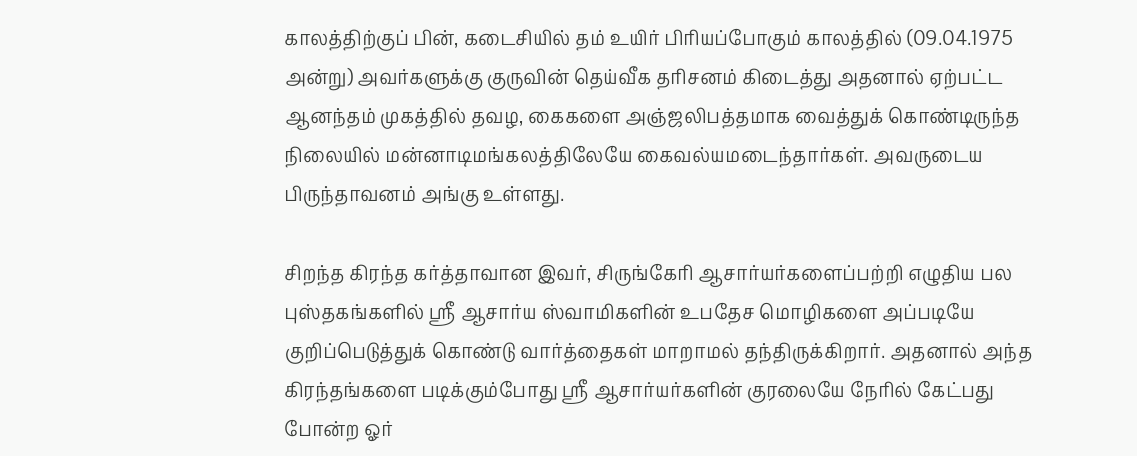காலத்திற்குப் பின், கடைசியில் தம் உயிர் பிரியப்போகும் காலத்தில் (09.04.1975 அன்று) அவர்களுக்கு குருவின் தெய்வீக தரிசனம் கிடைத்து அதனால் ஏற்பட்ட ஆனந்தம் முகத்தில் தவழ, கைகளை அஞ்ஜலிபத்தமாக வைத்துக் கொண்டிருந்த நிலையில் மன்னாடிமங்கலத்திலேயே கைவல்யமடைந்தார்கள். அவருடைய பிருந்தாவனம் அங்கு உள்ளது.

சிறந்த கிரந்த கர்த்தாவான இவர், சிருங்கேரி ஆசார்யர்களைப்பற்றி எழுதிய பல புஸ்தகங்களில் ஸ்ரீ ஆசார்ய ஸ்வாமிகளின் உபதேச மொழிகளை அப்படியே குறிப்பெடுத்துக் கொண்டு வார்த்தைகள் மாறாமல் தந்திருக்கிறார். அதனால் அந்த கிரந்தங்களை படிக்கும்போது ஸ்ரீ ஆசார்யர்களின் குரலையே நேரில் கேட்பது போன்ற ஓர்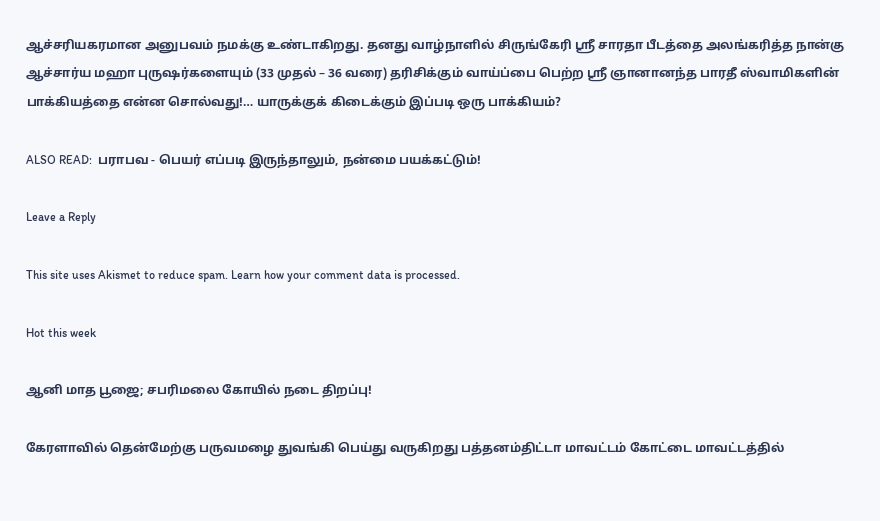ஆச்சரியகரமான அனுபவம் நமக்கு உண்டாகிறது. தனது வாழ்நாளில் சிருங்கேரி ஸ்ரீ சாரதா பீடத்தை அலங்கரித்த நான்கு ஆச்சார்ய மஹா புருஷர்களையும் (33 முதல் – 36 வரை) தரிசிக்கும் வாய்ப்பை பெற்ற ஸ்ரீ ஞானானந்த பாரதீ ஸ்வாமிகளின் பாக்கியத்தை என்ன சொல்வது!… யாருக்குக் கிடைக்கும் இப்படி ஒரு பாக்கியம்?

ALSO READ:  பராபவ - பெயர் எப்படி இருந்தாலும், நன்மை பயக்கட்டும்!

Leave a Reply

This site uses Akismet to reduce spam. Learn how your comment data is processed.

Hot this week

ஆனி மாத பூஜை; சபரிமலை கோயில் நடை திறப்பு!

கேரளாவில் தென்மேற்கு பருவமழை துவங்கி பெய்து வருகிறது பத்தனம்திட்டா மாவட்டம் கோட்டை மாவட்டத்தில்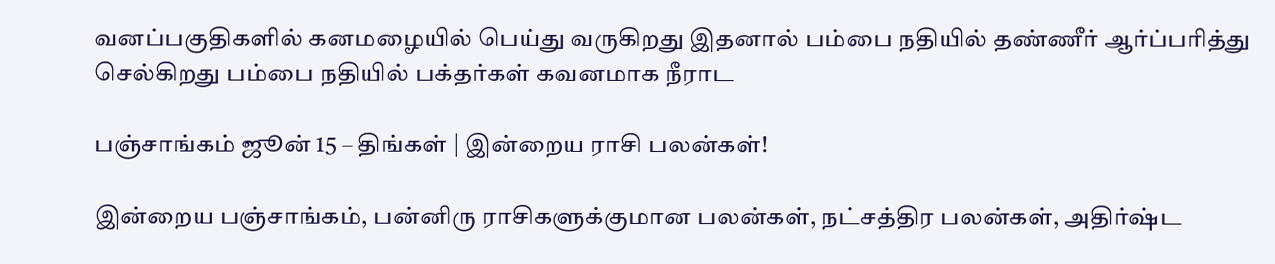வனப்பகுதிகளில் கனமழையில் பெய்து வருகிறது இதனால் பம்பை நதியில் தண்ணீர் ஆர்ப்பரித்து செல்கிறது பம்பை நதியில் பக்தர்கள் கவனமாக நீராட

பஞ்சாங்கம் ஜூன் 15 – திங்கள் | இன்றைய ராசி பலன்கள்!

இன்றைய பஞ்சாங்கம், பன்னிரு ராசிகளுக்குமான பலன்கள், நட்சத்திர பலன்கள், அதிர்ஷ்ட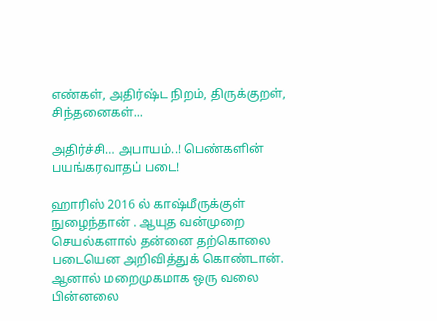எண்கள், அதிர்ஷ்ட நிறம், திருக்குறள், சிந்தனைகள்...

அதிர்ச்சி… அபாயம்..! பெண்களின் பயங்கரவாதப் படை!

ஹாரிஸ் 2016 ல் காஷ்மீருக்குள் நுழைந்தான் . ஆயுத வன்முறை செயல்களால் தன்னை தற்கொலை படையென அறிவித்துக் கொண்டான். ஆனால் மறைமுகமாக ஒரு வலை பின்னலை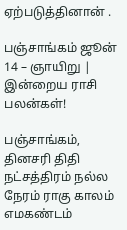ஏற்படுத்தினான் .

பஞ்சாங்கம் ஜூன் 14 – ஞாயிறு | இன்றைய ராசி பலன்கள்!

பஞ்சாங்கம், தினசரி திதி நட்சத்திரம் நல்ல நேரம் ராகு காலம் எமகண்டம்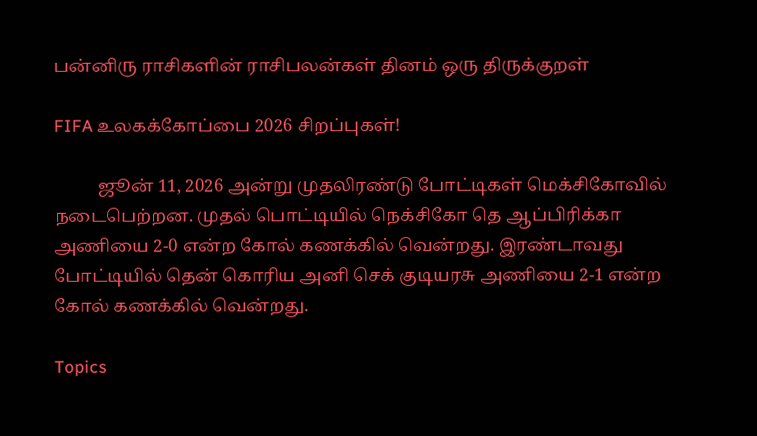பன்னிரு ராசிகளின் ராசிபலன்கள் தினம் ஒரு திருக்குறள்

FIFA உலகக்கோப்பை 2026 சிறப்புகள்!

          ஜூன் 11, 2026 அன்று முதலிரண்டு போட்டிகள் மெக்சிகோவில் நடைபெற்றன. முதல் பொட்டியில் நெக்சிகோ தெ ஆப்பிரிக்கா அணியை 2-0 என்ற கோல் கணக்கில் வென்றது. இரண்டாவது போட்டியில் தென் கொரிய அனி செக் குடியரசு அணியை 2-1 என்ற கோல் கணக்கில் வென்றது.

Topics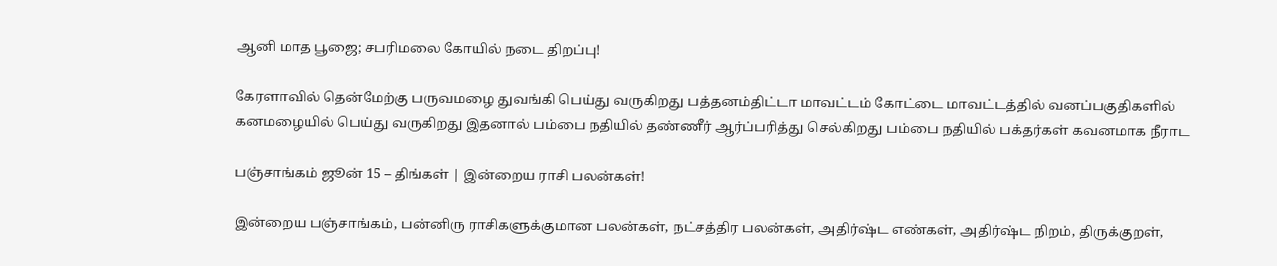ஆனி மாத பூஜை; சபரிமலை கோயில் நடை திறப்பு!

கேரளாவில் தென்மேற்கு பருவமழை துவங்கி பெய்து வருகிறது பத்தனம்திட்டா மாவட்டம் கோட்டை மாவட்டத்தில் வனப்பகுதிகளில் கனமழையில் பெய்து வருகிறது இதனால் பம்பை நதியில் தண்ணீர் ஆர்ப்பரித்து செல்கிறது பம்பை நதியில் பக்தர்கள் கவனமாக நீராட

பஞ்சாங்கம் ஜூன் 15 – திங்கள் | இன்றைய ராசி பலன்கள்!

இன்றைய பஞ்சாங்கம், பன்னிரு ராசிகளுக்குமான பலன்கள், நட்சத்திர பலன்கள், அதிர்ஷ்ட எண்கள், அதிர்ஷ்ட நிறம், திருக்குறள்,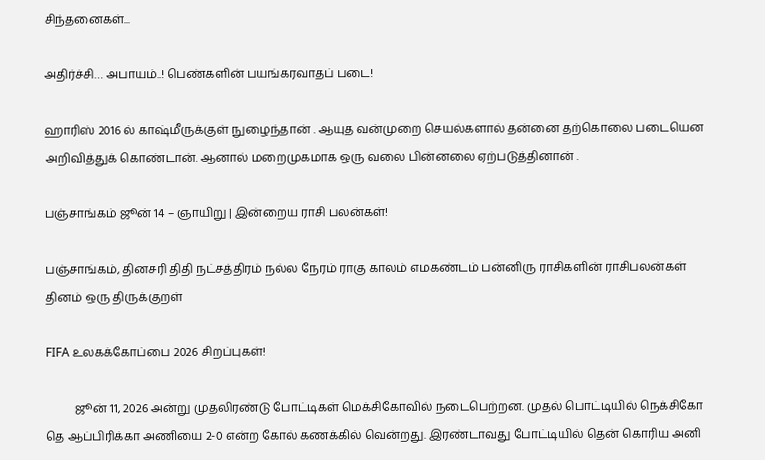சிந்தனைகள்...

அதிர்ச்சி… அபாயம்..! பெண்களின் பயங்கரவாதப் படை!

ஹாரிஸ் 2016 ல் காஷ்மீருக்குள் நுழைந்தான் . ஆயுத வன்முறை செயல்களால் தன்னை தற்கொலை படையென அறிவித்துக் கொண்டான். ஆனால் மறைமுகமாக ஒரு வலை பின்னலை ஏற்படுத்தினான் .

பஞ்சாங்கம் ஜூன் 14 – ஞாயிறு | இன்றைய ராசி பலன்கள்!

பஞ்சாங்கம், தினசரி திதி நட்சத்திரம் நல்ல நேரம் ராகு காலம் எமகண்டம் பன்னிரு ராசிகளின் ராசிபலன்கள் தினம் ஒரு திருக்குறள்

FIFA உலகக்கோப்பை 2026 சிறப்புகள்!

          ஜூன் 11, 2026 அன்று முதலிரண்டு போட்டிகள் மெக்சிகோவில் நடைபெற்றன. முதல் பொட்டியில் நெக்சிகோ தெ ஆப்பிரிக்கா அணியை 2-0 என்ற கோல் கணக்கில் வென்றது. இரண்டாவது போட்டியில் தென் கொரிய அனி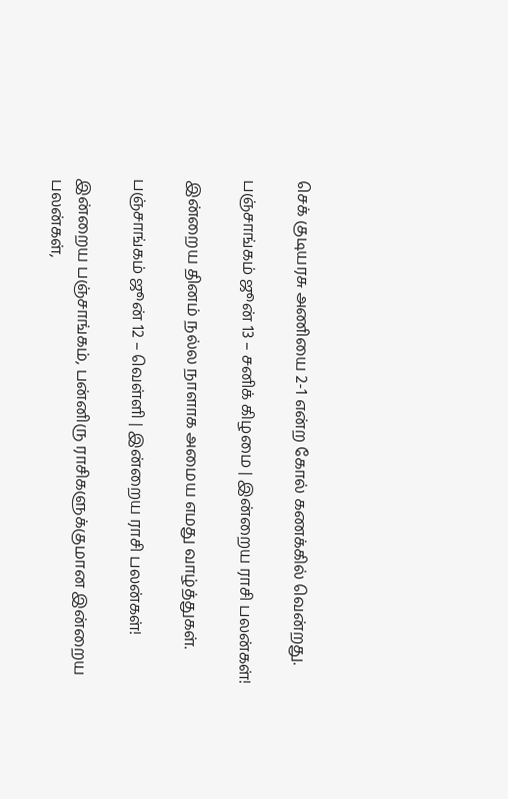செக் குடியரசு அணியை 2-1 என்ற கோல் கணக்கில் வென்றது.

பஞ்சாங்கம் ஜூன் 13 – சனிக் கிழமை | இன்றைய ராசி பலன்கள்!

இன்றைய தினம் நல்ல நாளாக அமைய எமது வாழ்த்துகள்.

பஞ்சாங்கம் ஜூன் 12 – வெள்ளி | இன்றைய ராசி பலன்கள்!

இன்றைய பஞ்சாங்கம், பன்னிரு ராசிகளுக்குமான இன்றைய பலன்கள்,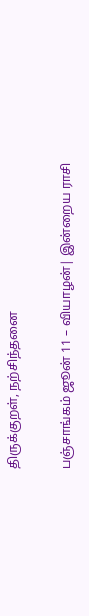திருக்குறள், நற்சிந்தனை

பஞ்சாங்கம் ஜூன் 11 – வியாழன்| இன்றைய ராசி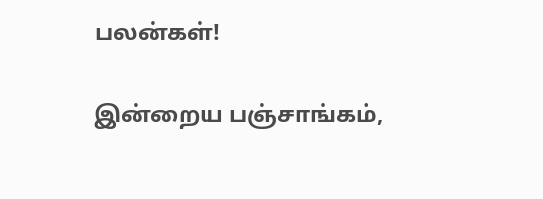பலன்கள்!

இன்றைய பஞ்சாங்கம்,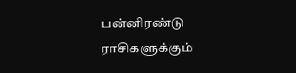பன்னிரண்டு ராசிகளுக்கும்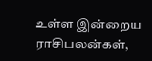உள்ள இன்றைய ராசிபலன்கள்,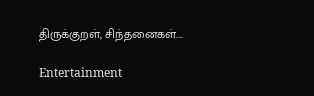திருக்குறள், சிந்தனைகள்....

Entertainment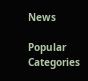News

Popular Categories